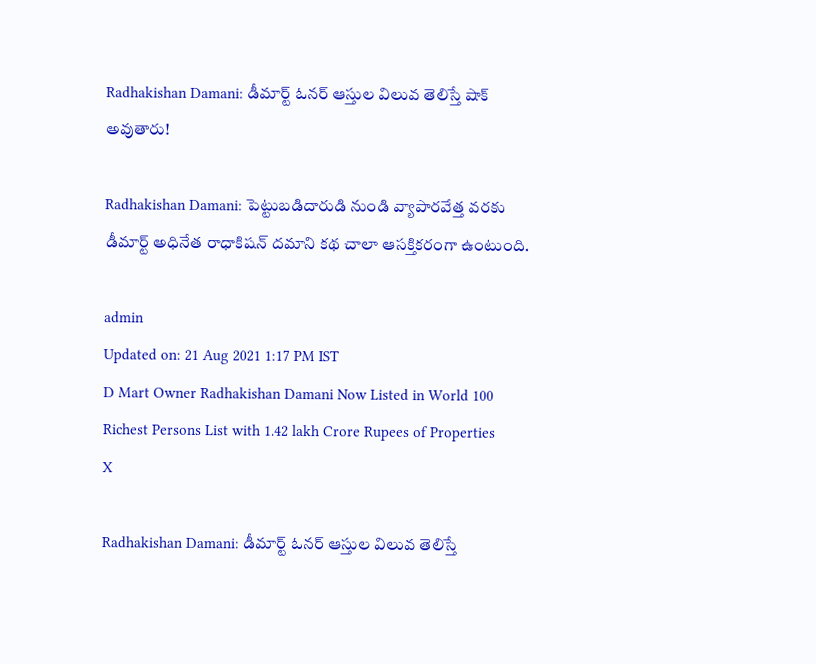Radhakishan Damani: డీమార్ట్ ఓనర్ ఆస్తుల విలువ తెలిస్తే షాక్ అవుతారు!

Radhakishan Damani: పెట్టుబడిదారుడి నుండి వ్యాపారవేత్త వరకు డీమార్ట్ అధినేత రాధాకిషన్ దమాని కథ చాలా ఆసక్తికరంగా ఉంటుంది.

admin
Updated on: 21 Aug 2021 1:17 PM IST
D Mart Owner Radhakishan Damani Now Listed in World 100 Richest Persons List with 1.42 lakh Crore Rupees of Properties
X

Radhakishan Damani: డీమార్ట్ ఓనర్ ఆస్తుల విలువ తెలిస్తే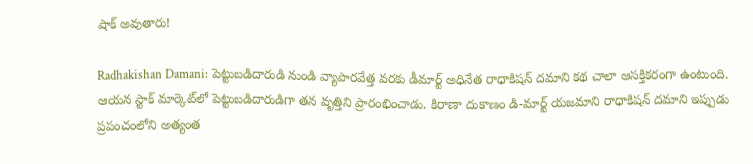షాక్ అవుతారు!

Radhakishan Damani: పెట్టుబడిదారుడి నుండి వ్యాపారవేత్త వరకు డీమార్ట్ అధినేత రాధాకిషన్ దమాని కథ చాలా ఆసక్తికరంగా ఉంటుంది. ఆయన స్టాక్ మార్కెట్‌లో పెట్టుబడిదారుడిగా తన వృత్తిని ప్రారంభించాడు. కిరాణా దుకాణం డి-మార్ట్ యజమాని రాధాకిషన్ దమాని ఇప్పుడు ప్రపంచంలోని అత్యంత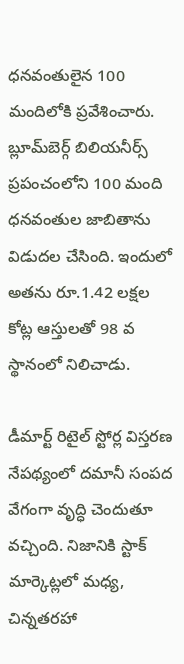ధనవంతులైన 100 మందిలోకి ప్రవేశించారు. బ్లూమ్‌బెర్గ్ బిలియనీర్స్ ప్రపంచంలోని 100 మంది ధనవంతుల జాబితాను విడుదల చేసింది. ఇందులో అతను రూ.1.42 లక్షల కోట్ల ఆస్తులతో 98 వ స్థానంలో నిలిచాడు.

డీమార్ట్‌ రిటైల్‌ స్టోర్ల విస్తరణ నేపథ్యంలో దమానీ సంపద వేగంగా వృద్ధి చెందుతూ వచ్చింది. నిజానికి స్టాక్‌ మార్కెట్లలో మధ్య, చిన్నతరహా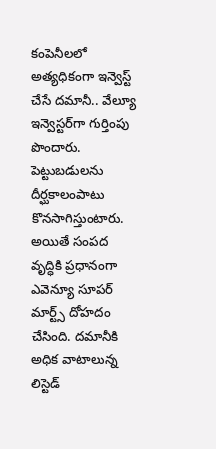కంపెనీలలో అత్యధికంగా ఇన్వెస్ట్‌ చేసే దమానీ.. వేల్యూ ఇన్వెస్టర్‌గా గుర్తింపు పొందారు. పెట్టుబడులను దీర్ఘకాలంపాటు కొనసాగిస్తుంటారు. అయితే సంపద వృద్ధికి ప్రధానంగా ఎవెన్యూ సూపర్‌ మార్ట్స్‌ దోహదం చేసింది. దమానీకి అధిక వాటాలున్న లిస్టెడ్‌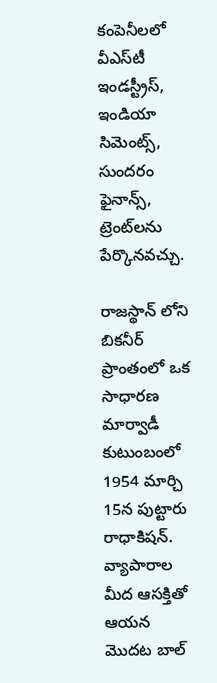కంపెనీలలో వీఎస్‌టీ ఇండస్ట్రీస్, ఇండియా సిమెంట్స్, సుందరం ఫైనాన్స్, ట్రెంట్‌లను పేర్కొనవచ్చు.

రాజస్థాన్ లోని బికనీర్ ప్రాంతంలో ఒక సాధారణ మార్వాడీ కుటుంబంలో 1954 మార్చి 15న పుట్టారు రాధాకిషన్. వ్యాపారాల మీద ఆసక్తితో ఆయన మొదట బాల్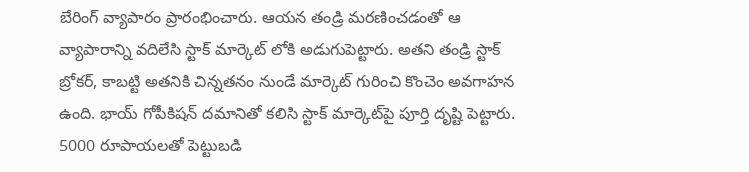బేరింగ్ వ్యాపారం ప్రారంభించారు. ఆయన తండ్రి మరణించడంతో ఆ వ్యాపారాన్ని వదిలేసి స్టాక్ మార్కెట్ లోకి అడుగుపెట్టారు. అతని తండ్రి స్టాక్ బ్రోకర్, కాబట్టి అతనికి చిన్నతనం నుండే మార్కెట్ గురించి కొంచెం అవగాహన ఉంది. భాయ్ గోపీకిషన్ దమానితో కలిసి స్టాక్ మార్కెట్‌పై పూర్తి దృష్టి పెట్టారు. 5000 రూపాయలతో పెట్టుబడి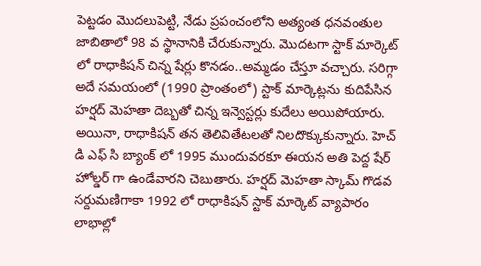పెట్టడం మొదలుపెట్టి, నేడు ప్రపంచంలోని అత్యంత ధనవంతుల జాబితాలో 98 వ స్థానానికి చేరుకున్నారు. మొదటగా స్టాక్ మార్కెట్ లో రాధాకిషన్ చిన్న షేర్లు కొనడం..అమ్మడం చేస్తూ వచ్చారు. సరిగ్గా అదే సమయంలో (1990 ప్రాంతంలో) స్టాక్ మార్కెట్లను కుదిపేసిన హర్షద్ మెహతా దెబ్బతో చిన్న ఇన్వెస్టర్లు కుదేలు అయిపోయారు. అయినా, రాధాకిషన్ తన తెలివితేటలతో నిలదొక్కుకున్నారు. హెచ్ డి ఎఫ్ సి బ్యాంక్ లో 1995 ముందువరకూ ఈయన అతి పెద్ద షేర్ హోల్డర్ గా ఉండేవారని చెబుతారు. హర్షద్ మెహతా స్కామ్ గొడవ సర్దుమణిగాకా 1992 లో రాధాకిషన్ స్టాక్ మార్కెట్ వ్యాపారం లాభాల్లో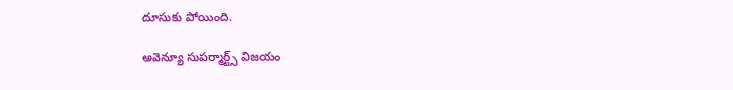దూసుకు పోయింది.

అవెన్యూ సుపర్మార్ట్స్ విజయం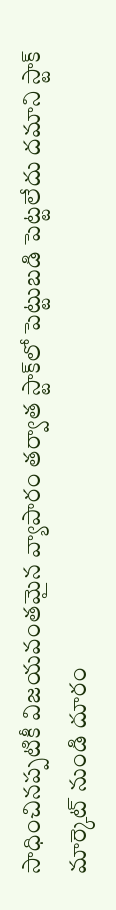సాధించినప్పటికీ విజయవంతమైన వ్యాపారం తర్వాత స్టాక్‌లో పెట్టుబడి పెట్టలేదు దమాని స్టాక్ మార్కెట్ నుండి దూరం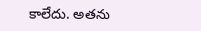కాలేదు. అతను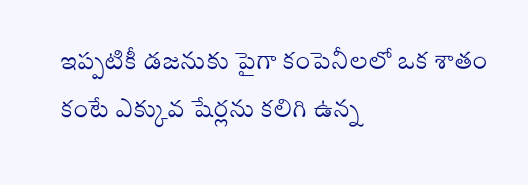ఇప్పటికీ డజనుకు పైగా కంపెనీలలో ఒక శాతం కంటే ఎక్కువ షేర్లను కలిగి ఉన్న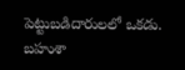పెట్టుబడిదారులలో ఒకడు. బహుశా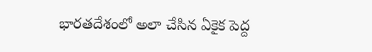భారతదేశంలో అలా చేసిన ఏకైక పెద్ద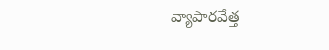వ్యాపారవేత్త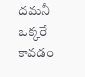దమనీ ఒక్కరే కావడం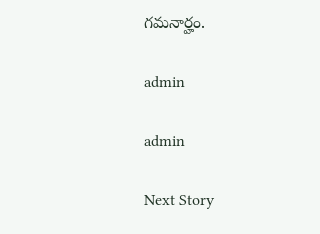గమనార్హం.

admin

admin

Next Story